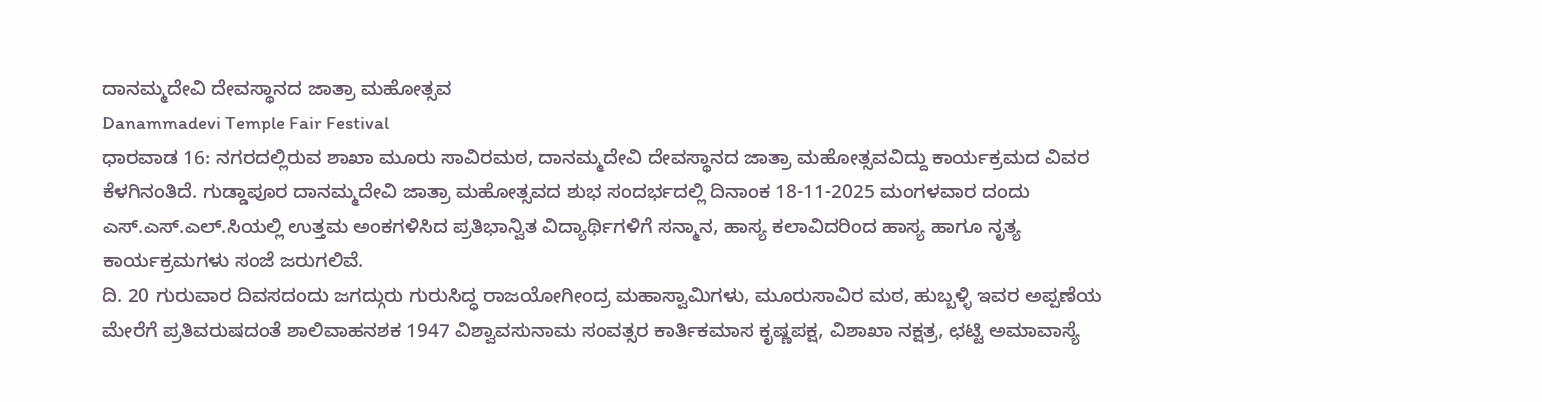ದಾನಮ್ಮದೇವಿ ದೇವಸ್ಥಾನದ ಜಾತ್ರಾ ಮಹೋತ್ಸವ
Danammadevi Temple Fair Festival
ಧಾರವಾಡ 16: ನಗರದಲ್ಲಿರುವ ಶಾಖಾ ಮೂರು ಸಾವಿರಮಠ, ದಾನಮ್ಮದೇವಿ ದೇವಸ್ಥಾನದ ಜಾತ್ರಾ ಮಹೋತ್ಸವವಿದ್ದು ಕಾರ್ಯಕ್ರಮದ ವಿವರ ಕೆಳಗಿನಂತಿದೆ. ಗುಡ್ಡಾಪೂರ ದಾನಮ್ಮದೇವಿ ಜಾತ್ರಾ ಮಹೋತ್ಸವದ ಶುಭ ಸಂದರ್ಭದಲ್ಲಿ ದಿನಾಂಕ 18-11-2025 ಮಂಗಳವಾರ ದಂದು ಎಸ್.ಎಸ್.ಎಲ್.ಸಿಯಲ್ಲಿ ಉತ್ತಮ ಅಂಕಗಳಿಸಿದ ಪ್ರತಿಭಾನ್ವಿತ ವಿದ್ಯಾರ್ಥಿಗಳಿಗೆ ಸನ್ಮಾನ, ಹಾಸ್ಯ ಕಲಾವಿದರಿಂದ ಹಾಸ್ಯ ಹಾಗೂ ನೃತ್ಯ ಕಾರ್ಯಕ್ರಮಗಳು ಸಂಜೆ ಜರುಗಲಿವೆ.
ದಿ. 20 ಗುರುವಾರ ದಿವಸದಂದು ಜಗದ್ಗುರು ಗುರುಸಿದ್ಧ ರಾಜಯೋಗೀಂದ್ರ ಮಹಾಸ್ವಾಮಿಗಳು, ಮೂರುಸಾವಿರ ಮಠ, ಹುಬ್ಬಳ್ಳಿ ಇವರ ಅಪ್ಪಣೆಯ ಮೇರೆಗೆ ಪ್ರತಿವರುಷದಂತೆ ಶಾಲಿವಾಹನಶಕ 1947 ವಿಶ್ವಾವಸುನಾಮ ಸಂವತ್ಸರ ಕಾರ್ತಿಕಮಾಸ ಕೃಷ್ಣಪಕ್ಷ, ವಿಶಾಖಾ ನಕ್ಷತ್ರ, ಛಟ್ಟಿ ಅಮಾವಾಸ್ಯೆ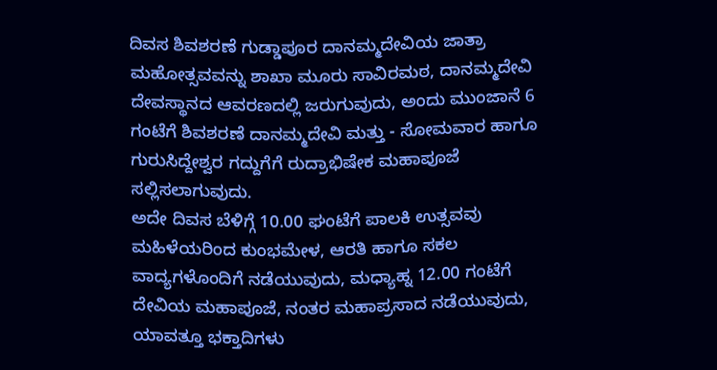ದಿವಸ ಶಿವಶರಣೆ ಗುಡ್ಡಾಪೂರ ದಾನಮ್ಮದೇವಿಯ ಜಾತ್ರಾ ಮಹೋತ್ಸವವನ್ನು ಶಾಖಾ ಮೂರು ಸಾವಿರಮಠ, ದಾನಮ್ಮದೇವಿ ದೇವಸ್ಥಾನದ ಆವರಣದಲ್ಲಿ ಜರುಗುವುದು, ಅಂದು ಮುಂಜಾನೆ 6 ಗಂಟೆಗೆ ಶಿವಶರಣೆ ದಾನಮ್ಮದೇವಿ ಮತ್ತು - ಸೋಮವಾರ ಹಾಗೂ ಗುರುಸಿದ್ದೇಶ್ವರ ಗದ್ದುಗೆಗೆ ರುದ್ರಾಭಿಷೇಕ ಮಹಾಪೂಜೆ ಸಲ್ಲಿಸಲಾಗುವುದು.
ಅದೇ ದಿವಸ ಬೆಳಿಗ್ಗೆ 10.00 ಘಂಟೆಗೆ ಪಾಲಕಿ ಉತ್ಸವವು ಮಹಿಳೆಯರಿಂದ ಕುಂಭಮೇಳ, ಆರತಿ ಹಾಗೂ ಸಕಲ ವಾದ್ಯಗಳೊಂದಿಗೆ ನಡೆಯುವುದು, ಮಧ್ಯಾಹ್ನ 12.00 ಗಂಟೆಗೆ ದೇವಿಯ ಮಹಾಪೂಜೆ, ನಂತರ ಮಹಾಪ್ರಸಾದ ನಡೆಯುವುದು, ಯಾವತ್ತೂ ಭಕ್ತಾದಿಗಳು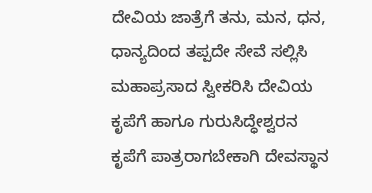ದೇವಿಯ ಜಾತ್ರೆಗೆ ತನು, ಮನ, ಧನ, ಧಾನ್ಯದಿಂದ ತಪ್ಪದೇ ಸೇವೆ ಸಲ್ಲಿಸಿ ಮಹಾಪ್ರಸಾದ ಸ್ವೀಕರಿಸಿ ದೇವಿಯ ಕೃಪೆಗೆ ಹಾಗೂ ಗುರುಸಿದ್ಧೇಶ್ವರನ ಕೃಪೆಗೆ ಪಾತ್ರರಾಗಬೇಕಾಗಿ ದೇವಸ್ಥಾನ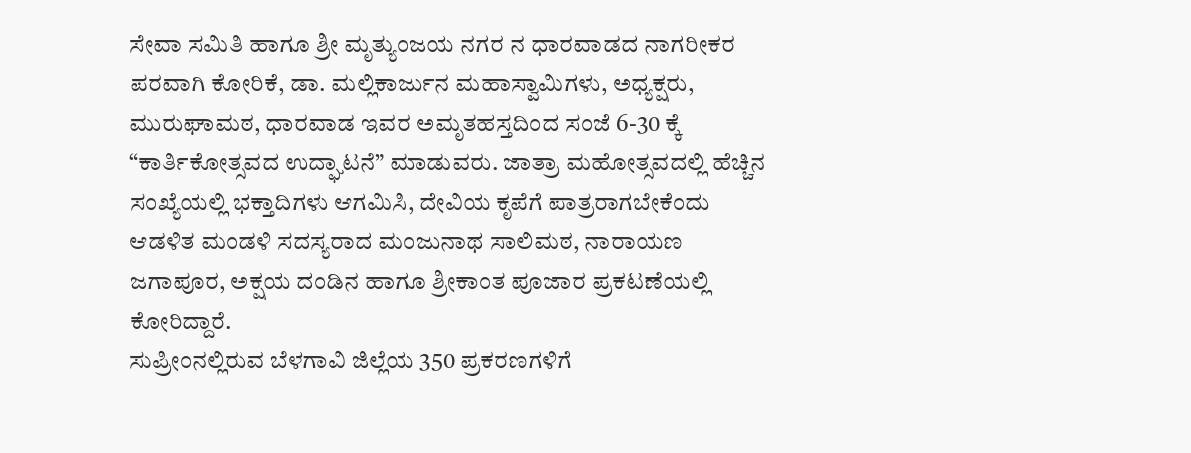ಸೇವಾ ಸಮಿತಿ ಹಾಗೂ ಶ್ರೀ ಮೃತ್ಯುಂಜಯ ನಗರ ನ ಧಾರವಾಡದ ನಾಗರೀಕರ ಪರವಾಗಿ ಕೋರಿಕೆ, ಡಾ. ಮಲ್ಲಿಕಾರ್ಜುನ ಮಹಾಸ್ವಾಮಿಗಳು, ಅಧ್ಯಕ್ಷರು, ಮುರುಘಾಮಠ, ಧಾರವಾಡ ಇವರ ಅಮೃತಹಸ್ತದಿಂದ ಸಂಜೆ 6-30 ಕ್ಕೆ “ಕಾರ್ತಿಕೋತ್ಸವದ ಉದ್ಘಾಟನೆ” ಮಾಡುವರು. ಜಾತ್ರಾ ಮಹೋತ್ಸವದಲ್ಲಿ ಹೆಚ್ಚಿನ ಸಂಖ್ಯೆಯಲ್ಲಿ ಭಕ್ತಾದಿಗಳು ಆಗಮಿಸಿ, ದೇವಿಯ ಕೃಪೆಗೆ ಪಾತ್ರರಾಗಬೇಕೆಂದು ಆಡಳಿತ ಮಂಡಳಿ ಸದಸ್ಯರಾದ ಮಂಜುನಾಥ ಸಾಲಿಮಠ, ನಾರಾಯಣ ಜಗಾಪೂರ, ಅಕ್ಷಯ ದಂಡಿನ ಹಾಗೂ ಶ್ರೀಕಾಂತ ಪೂಜಾರ ಪ್ರಕಟಣೆಯಲ್ಲಿ ಕೋರಿದ್ದಾರೆ.
ಸುಪ್ರೀಂನಲ್ಲಿರುವ ಬೆಳಗಾವಿ ಜಿಲ್ಲೆಯ 350 ಪ್ರಕರಣಗಳಿಗೆ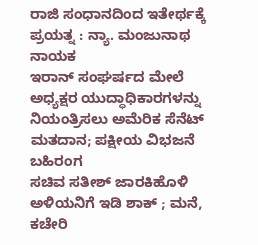ರಾಜಿ ಸಂಧಾನದಿಂದ ಇತೇರ್ಥಕ್ಕೆ ಪ್ರಯತ್ನ : ನ್ಯಾ. ಮಂಜುನಾಥ ನಾಯಕ
ಇರಾನ್ ಸಂಘರ್ಷದ ಮೇಲೆ ಅಧ್ಯಕ್ಷರ ಯುದ್ಧಾಧಿಕಾರಗಳನ್ನು ನಿಯಂತ್ರಿಸಲು ಅಮೆರಿಕ ಸೆನೆಟ್ ಮತದಾನ; ಪಕ್ಷೀಯ ವಿಭಜನೆ ಬಹಿರಂಗ
ಸಚಿವ ಸತೀಶ್ ಜಾರಕಿಹೊಳಿ ಅಳಿಯನಿಗೆ ಇಡಿ ಶಾಕ್ ; ಮನೆ, ಕಚೇರಿ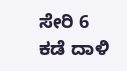ಸೇರಿ 6 ಕಡೆ ದಾಳಿ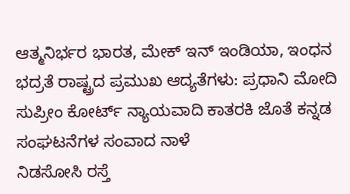ಆತ್ಮನಿರ್ಭರ ಭಾರತ, ಮೇಕ್ ಇನ್ ಇಂಡಿಯಾ, ಇಂಧನ ಭದ್ರತೆ ರಾಷ್ಟ್ರದ ಪ್ರಮುಖ ಆದ್ಯತೆಗಳು: ಪ್ರಧಾನಿ ಮೋದಿ
ಸುಪ್ರೀಂ ಕೋರ್ಟ್ ನ್ಯಾಯವಾದಿ ಕಾತರಕಿ ಜೊತೆ ಕನ್ನಡ ಸಂಘಟನೆಗಳ ಸಂವಾದ ನಾಳೆ
ನಿಡಸೋಸಿ ರಸ್ತೆ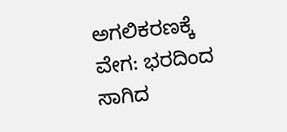ಅಗಲಿಕರಣಕ್ಕೆ ವೇಗ: ಭರದಿಂದ ಸಾಗಿದ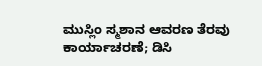ಮುಸ್ಲಿಂ ಸ್ಮಶಾನ ಆವರಣ ತೆರವು ಕಾರ್ಯಾಚರಣೆ; ಡಿಸಿ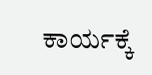ಕಾರ್ಯಕ್ಕೆ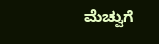ಮೆಚ್ವುಗೆ